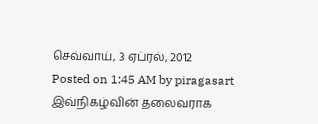செவ்வாய், 3 ஏப்ரல், 2012
Posted on 1:45 AM by piragasart
இவ்நிகழ்வின் தலைவராக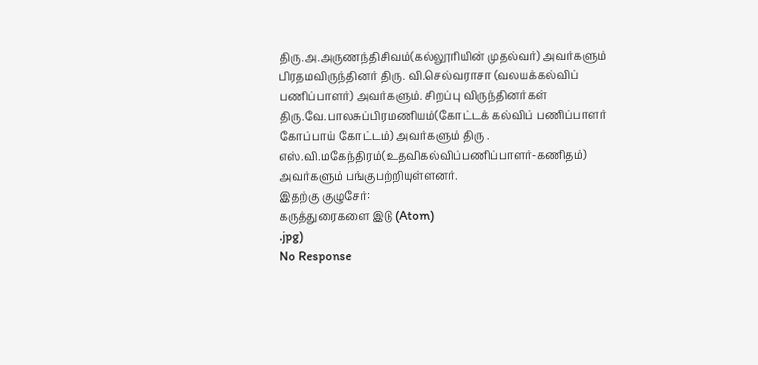திரு.அ.அருணந்திசிவம்(கல்லூரியின் முதல்வர்) அவர்களும் பிரதமவிருந்தினர் திரு. வி.செல்வராசா (வலயக்கல்விப் பணிப்பாளர்) அவர்களும். சிறப்பு விருந்தினர்கள் திரு.வே.பாலசுப்பிரமணியம்(கோட்டக் கல்விப் பணிப்பாளர் கோப்பாய் கோட்டம்) அவர்களும் திரு . எஸ்.வி.மகேந்திரம்(உதவிகல்விப்பணிப்பாளர்-கணிதம்) அவர்களும் பங்குபற்றியுள்ளனர்.
இதற்கு குழுசேர்:
கருத்துரைகளை இடு (Atom)
.jpg)
No Response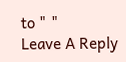to " "
Leave A Reply